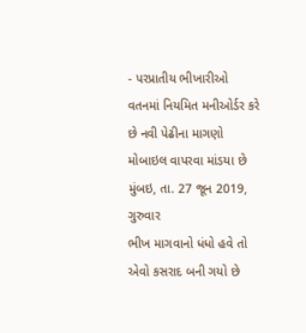- પરપ્રાતીય ભીખારીઓ વતનમાં નિયમિત મનીઓર્ડર કરે છે નવી પેઢીના માગણો મોબાઇલ વાપરવા માંડયા છે
મુંબઇ, તા. 27 જૂન 2019, ગુરુવાર
ભીખ માગવાનો ધંધો હવે તો એવો કસરાદ બની ગયો છે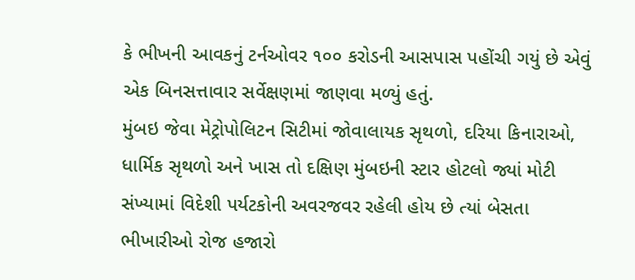કે ભીખની આવકનું ટર્નઓવર ૧૦૦ કરોડની આસપાસ પહોંચી ગયું છે એવું એક બિનસત્તાવાર સર્વેક્ષણમાં જાણવા મળ્યું હતું.
મુંબઇ જેવા મેટ્રોપોલિટન સિટીમાં જોવાલાયક સૃથળો, દરિયા કિનારાઓ, ધાર્મિક સૃથળો અને ખાસ તો દક્ષિણ મુંબઇની સ્ટાર હોટલો જ્યાં મોટી સંખ્યામાં વિદેશી પર્યટકોની અવરજવર રહેલી હોય છે ત્યાં બેસતા ભીખારીઓ રોજ હજારો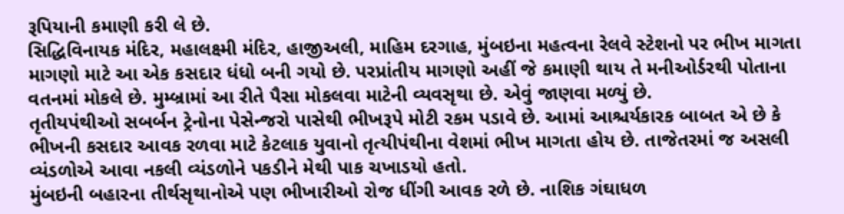રૂપિયાની કમાણી કરી લે છે.
સિદ્ધિવિનાયક મંદિર, મહાલક્ષ્મી મંદિર, હાજીઅલી, માહિમ દરગાહ, મુંબઇના મહત્વના રેલવે સ્ટેશનો પર ભીખ માગતા માગણો માટે આ એક કસદાર ધંધો બની ગયો છે. પરપ્રાંતીય માગણો અહીં જે કમાણી થાય તે મનીઓર્ડરથી પોતાના વતનમાં મોકલે છે. મુમ્બ્રામાં આ રીતે પૈસા મોકલવા માટેની વ્યવસૃથા છે. એવું જાણવા મળ્યું છે.
તૃતીયપંથીઓ સબર્બન ટ્રેનોના પેસેન્જરો પાસેથી ભીખરૂપે મોટી રકમ પડાવે છે. આમાં આશ્ચર્યકારક બાબત એ છે કે ભીખની કસદાર આવક રળવા માટે કેટલાક યુવાનો તૃત્યીપંથીના વેશમાં ભીખ માગતા હોય છે. તાજેતરમાં જ અસલી વ્યંડળોએ આવા નકલી વ્યંડળોને પકડીને મેથી પાક ચખાડયો હતો.
મુંબઇની બહારના તીર્થસૃથાનોએ પણ ભીખારીઓ રોજ ધીંગી આવક રળે છે. નાશિક ગંઘાધળ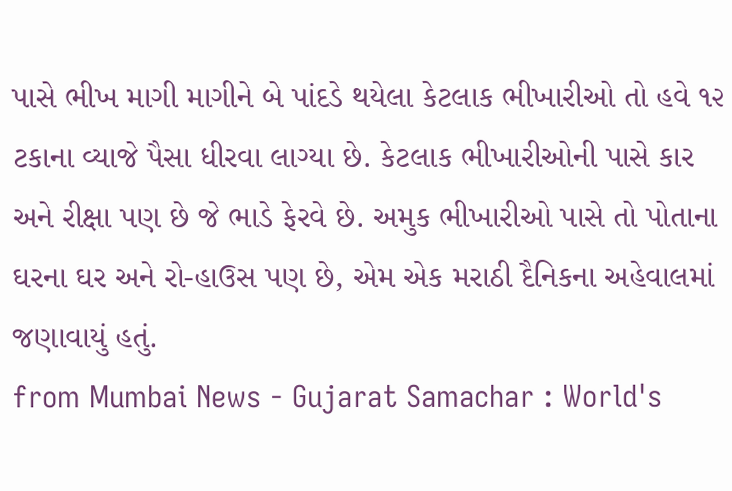પાસે ભીખ માગી માગીને બે પાંદડે થયેલા કેટલાક ભીખારીઓ તો હવે ૧૨ ટકાના વ્યાજે પૈસા ધીરવા લાગ્યા છે. કેટલાક ભીખારીઓની પાસે કાર અને રીક્ષા પણ છે જે ભાડે ફેરવે છે. અમુક ભીખારીઓ પાસે તો પોતાના ઘરના ઘર અને રો-હાઉસ પણ છે, એમ એક મરાઠી દૈનિકના અહેવાલમાં જણાવાયું હતું.
from Mumbai News - Gujarat Samachar : World's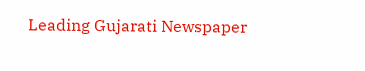Leading Gujarati Newspaper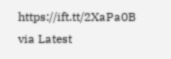https://ift.tt/2XaPa0B
via Latest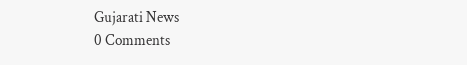Gujarati News
0 Comments